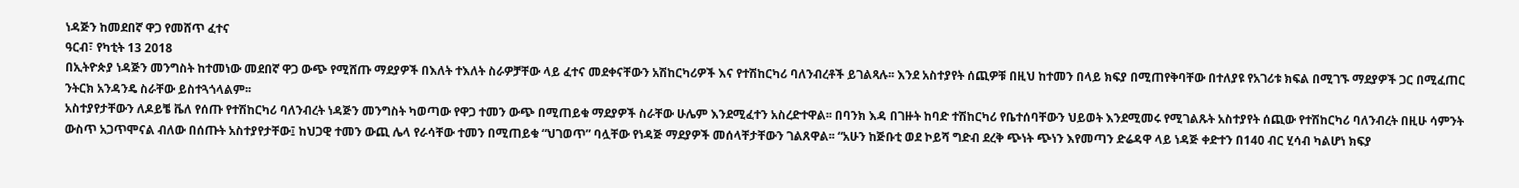ነዳጅን ከመደበኛ ዋጋ የመሸጥ ፈተና
ዓርብ፣ የካቲት 13 2018
በኢትዮጵያ ነዳጅን መንግስት ከተመነው መደበኛ ዋጋ ውጭ የሚሸጡ ማደያዎች በእለት ተእለት ስራዎቻቸው ላይ ፈተና መደቀናቸውን አሽከርካሪዎች እና የተሽከርካሪ ባለንብረቶች ይገልጻሉ፡፡ እንደ አስተያየት ሰጪዎቹ በዚህ ከተመን በላይ ክፍያ በሚጠየቅባቸው በተለያዩ የአገሪቱ ክፍል በሚገኙ ማደያዎች ጋር በሚፈጠር ንትርክ አንዳንዴ ስራቸው ይስተጓጎላልም፡፡
አስተያየታቸውን ለዶይቼ ቬለ የሰጡ የተሽከርካሪ ባለንብረት ነዳጅን መንግስት ካወጣው የዋጋ ተመን ውጭ በሚጠይቁ ማደያዎች ስራቸው ሁሌም እንደሚፈተን አስረድተዋል፡፡ በባንክ እዳ በገዙት ከባድ ተሽከርካሪ የቤተሰባቸውን ህይወት እንደሚመሩ የሚገልጹት አስተያየት ሰጪው የተሽከርካሪ ባለንብረት በዚሁ ሳምንት ውስጥ አጋጥሞናል ብለው በሰጡት አስተያየታቸው፤ ከህጋዊ ተመን ውጪ ሌላ የራሳቸው ተመን በሚጠይቁ “ህገወጥ” ባሏቸው የነዳጅ ማደያዎች መሰላቸታቸውን ገልጸዋል፡፡ “አሁን ከጅቡቲ ወደ ኮይሻ ግድብ ደረቅ ጭነት ጭነን እየመጣን ድሬዳዋ ላይ ነዳጅ ቀድተን በ140 ብር ሂሳብ ካልሆነ ክፍያ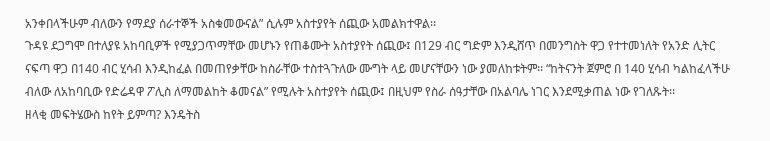አንቀበላችሁም ብለውን የማደያ ሰራተኞች አስቁመውናል” ሲሉም አስተያየት ሰጪው አመልክተዋል፡፡
ጉዳዩ ደጋግሞ በተለያዩ አከባቢዎች የሚያጋጥማቸው መሆኑን የጠቆሙት አስተያየት ሰጪው፤ በ129 ብር ግድም እንዲሸጥ በመንግስት ዋጋ የተተመነለት የአንድ ሊትር ናፍጣ ዋጋ በ140 ብር ሂሳብ እንዲከፈል በመጠየቃቸው ከስራቸው ተስተጓጉለው ሙግት ላይ መሆናቸውን ነው ያመለከቱትም፡፡ “ከትናንት ጀምሮ በ 140 ሂሳብ ካልከፈላችሁ ብለው ለአከባቢው የድሬዳዋ ፖሊስ ለማመልከት ቆመናል” የሚሉት አስተያየት ሰጪው፤ በዚህም የስራ ሰዓታቸው በአልባሌ ነገር እንደሚቃጠል ነው የገለጹት፡፡
ዘላቂ መፍትሄውስ ከየት ይምጣ? እንዴትስ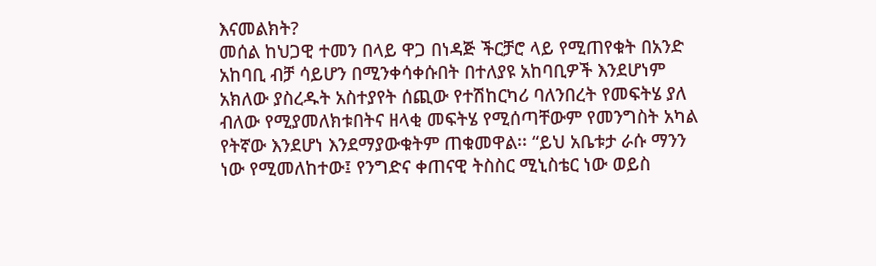እናመልክት?
መሰል ከህጋዊ ተመን በላይ ዋጋ በነዳጅ ችርቻሮ ላይ የሚጠየቁት በአንድ አከባቢ ብቻ ሳይሆን በሚንቀሳቀሱበት በተለያዩ አከባቢዎች እንደሆነም አክለው ያስረዱት አስተያየት ሰጪው የተሽከርካሪ ባለንበረት የመፍትሄ ያለ ብለው የሚያመለክቱበትና ዘላቂ መፍትሄ የሚሰጣቸውም የመንግስት አካል የትኛው እንደሆነ እንደማያውቁትም ጠቁመዋል፡፡ “ይህ አቤቱታ ራሱ ማንን ነው የሚመለከተው፤ የንግድና ቀጠናዊ ትስስር ሚኒስቴር ነው ወይስ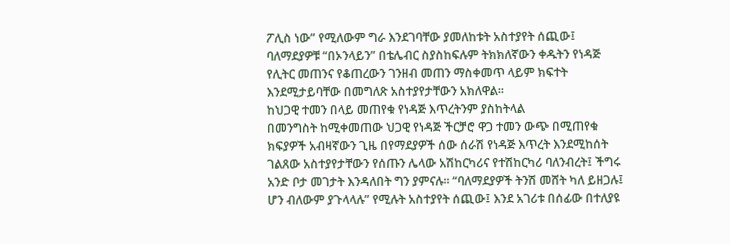ፖሊስ ነው” የሚለውም ግራ እንደገባቸው ያመለከቱት አስተያየት ሰጪው፤ ባለማደያዎቹ “በኦንላይን” በቴሌብር ስያስከፍሉም ትክክለኛውን ቀዱትን የነዳጅ የሊትር መጠንና የቆጠረውን ገንዘብ መጠን ማስቀመጥ ላይም ክፍተት እንደሚታይባቸው በመግለጽ አስተያየታቸውን አክለዋል፡፡
ከህጋዊ ተመን በላይ መጠየቁ የነዳጅ እጥረትንም ያስከትላል
በመንግስት ከሚቀመጠው ህጋዊ የነዳጅ ችርቻሮ ዋጋ ተመን ውጭ በሚጠየቁ ክፍያዎች አብዛኛውን ጊዜ በየማደያዎች ሰው ሰራሽ የነዳጅ እጥረት እንደሚከሰት ገልጸው አስተያየታቸውን የሰጡን ሌላው አሽከርካሪና የተሽከርካሪ ባለንብረት፤ ችግሩ አንድ ቦታ መገታት እንዳለበት ግን ያምናሉ፡፡ “ባለማደያዎች ትንሽ መሸት ካለ ይዘጋሉ፤ ሆን ብለውም ያጉላላሉ” የሚሉት አስተያየት ሰጪው፤ እንደ አገሪቱ በሰፊው በተለያዩ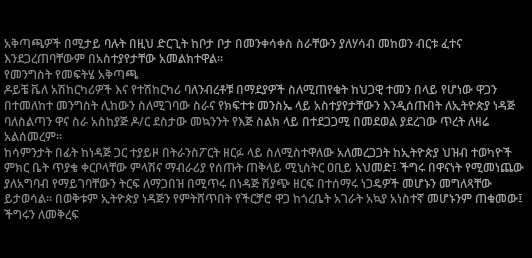አቅጣጫዎች በሚታይ ባሉት በዚህ ድርጊት ከቦታ ቦታ በመንቀሳቀስ ስራቸውን ያለሃሳብ መከወን ብርቱ ፈተና እንደጋረጠባቸውም በአስተያየታቸው አመልክተዋል፡፡
የመንግስት የመፍትሄ አቅጣጫ
ዶይቼ ቬለ አሽከርካሪዎች እና የተሽከርካሪ ባለንብረቶቹ በማደያዎች ስለሚጠየቁት ከህጋዊ ተመን በላይ የሆነው ዋጋን በተመለከተ መንግስት ሊከውን ስለሚገባው ስራና የክፍተቱ መንስኤ ላይ አስተያየታቸውን እንዲሰጡበት ለኢትዮጵያ ነዳጅ ባለስልጣን ዋና ስራ አስከያጅ ዶ/ር ደስታው መኳንንት የእጅ ስልክ ላይ በተደጋጋሚ በመደወል ያደረገው ጥረት ለዛሬ አልሰመረም፡፡
ከሳምንታት በፊት ከነዳጅ ጋር ተያይዞ በትራንስፖርት ዘርፉ ላይ ስለሚስተዋለው አለመረጋጋት ከኢትዮጵያ ህዝብ ተወካዮች ምክር ቤት ጥያቄ ቀርቦላቸው ምላሽና ማብራሪያ የሰጡት ጠቅላይ ሚኒስትር ዐቢይ አህመድ፤ ችግሩ በዋናነት የሚመነጨው ያለአግባብ የማይገባቸውን ትርፍ ለማጋበዝ በሚጥሩ በነዳጅ ሽያጭ ዘርፍ በተሰማሩ ነጋዴዎች መሆኑን መግለጻቸው ይታወሳል፡፡ በወቅቱም ኢትዮጵያ ነዳጅን የምትሸጥበት የችርቻሮ ዋጋ ከጎረቤት አገራት አኳያ አነስተኛ መሆኑንም ጠቁመው፤ ችግሩን ለመቅረፍ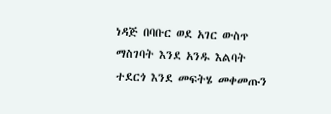ነዳጅ በባቡር ወደ አገር ውስጥ ማስገባት እንደ አንዱ እልባት ተደርጎ እንደ መፍትሄ መቀመጡን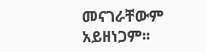መናገራቸውም አይዘነጋም፡፡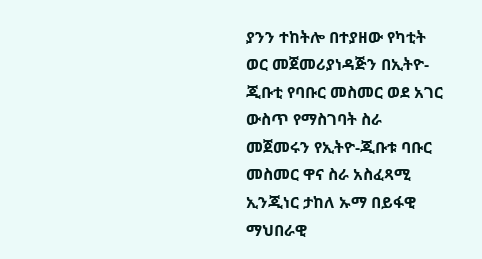ያንን ተከትሎ በተያዘው የካቲት ወር መጀመሪያነዳጅን በኢትዮ-ጂቡቲ የባቡር መስመር ወደ አገር ውስጥ የማስገባት ስራ መጀመሩን የኢትዮ-ጂቡቱ ባቡር መስመር ዋና ስራ አስፈጻሚ ኢንጂነር ታከለ ኡማ በይፋዊ ማህበራዊ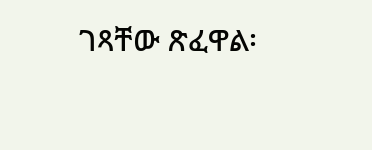ገጻቸው ጽፈዋል፡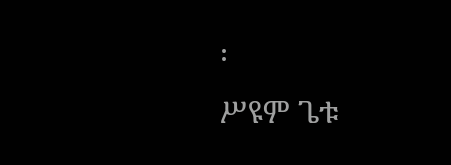፡
ሥዩም ጌቱ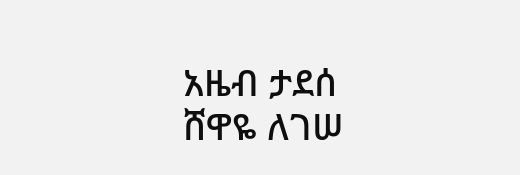አዜብ ታደሰ
ሸዋዬ ለገሠ